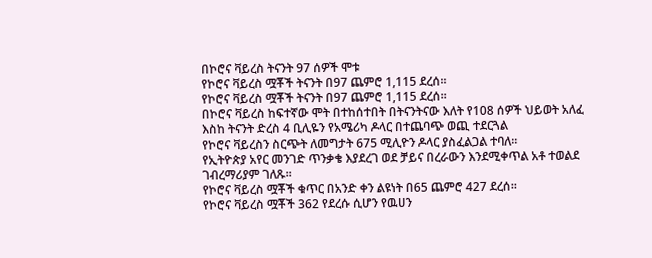በኮሮና ቫይረስ ትናንት 97 ሰዎች ሞቱ
የኮሮና ቫይረስ ሟቾች ትናንት በ97 ጨምሮ 1,115 ደረሰ፡፡
የኮሮና ቫይረስ ሟቾች ትናንት በ97 ጨምሮ 1,115 ደረሰ፡፡
በኮሮና ቫይረስ ከፍተኛው ሞት በተከሰተበት በትናንትናው እለት የ108 ሰዎች ህይወት አለፈ
እስከ ትናንት ድረስ 4 ቢሊዬን የአሜሪካ ዶላር በተጨባጭ ወጪ ተደርጓል
የኮሮና ቫይረስን ስርጭት ለመግታት 675 ሚሊዮን ዶላር ያስፈልጋል ተባለ፡፡
የኢትዮጵያ አየር መንገድ ጥንቃቄ እያደረገ ወደ ቻይና በረራውን እንደሚቀጥል አቶ ተወልደ ገብረማሪያም ገለጹ፡፡
የኮሮና ቫይረስ ሟቾች ቁጥር በአንድ ቀን ልዩነት በ65 ጨምሮ 427 ደረሰ፡፡
የኮሮና ቫይረስ ሟቾች 362 የደረሱ ሲሆን የዉሀን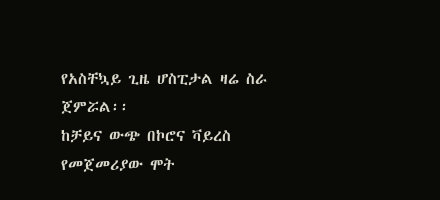የአስቸኳይ ጊዜ ሆስፒታል ዛሬ ስራ ጀምሯል፡፡
ከቻይና ውጭ በኮሮና ቫይረስ የመጀመሪያው ሞት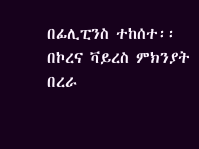በፊሊፒንስ ተከሰተ፡፡
በኮረና ቫይረስ ምክንያት በረራ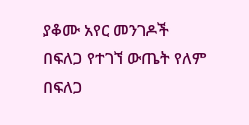ያቆሙ አየር መንገዶች
በፍለጋ የተገኘ ውጤት የለም
በፍለጋ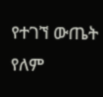የተገኘ ውጤት የለም